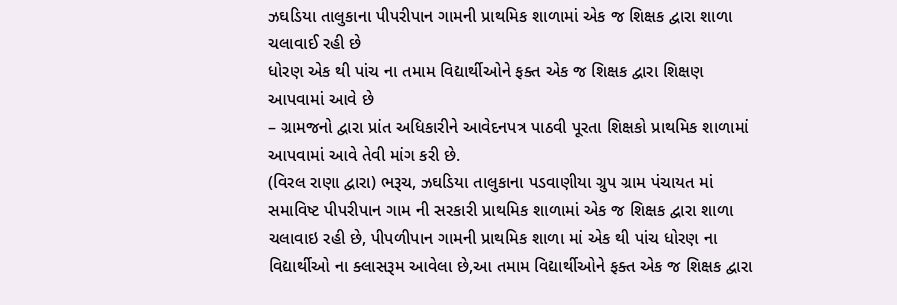ઝઘડિયા તાલુકાના પીપરીપાન ગામની પ્રાથમિક શાળામાં એક જ શિક્ષક દ્વારા શાળા ચલાવાઈ રહી છે
ધોરણ એક થી પાંચ ના તમામ વિદ્યાર્થીઓને ફક્ત એક જ શિક્ષક દ્વારા શિક્ષણ આપવામાં આવે છે
– ગ્રામજનો દ્વારા પ્રાંત અધિકારીને આવેદનપત્ર પાઠવી પૂરતા શિક્ષકો પ્રાથમિક શાળામાં આપવામાં આવે તેવી માંગ કરી છે.
(વિરલ રાણા દ્વારા) ભરૂચ, ઝઘડિયા તાલુકાના પડવાણીયા ગ્રુપ ગ્રામ પંચાયત માં સમાવિષ્ટ પીપરીપાન ગામ ની સરકારી પ્રાથમિક શાળામાં એક જ શિક્ષક દ્વારા શાળા ચલાવાઇ રહી છે, પીપળીપાન ગામની પ્રાથમિક શાળા માં એક થી પાંચ ધોરણ ના વિદ્યાર્થીઓ ના ક્લાસરૂમ આવેલા છે,આ તમામ વિદ્યાર્થીઓને ફક્ત એક જ શિક્ષક દ્વારા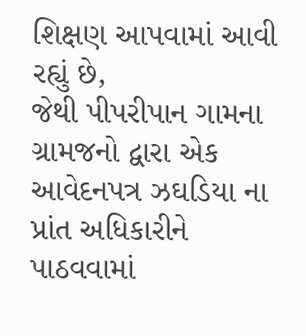શિક્ષણ આપવામાં આવી રહ્યું છે,
જેથી પીપરીપાન ગામના ગ્રામજનો દ્વારા એક આવેદનપત્ર ઝઘડિયા ના પ્રાંત અધિકારીને પાઠવવામાં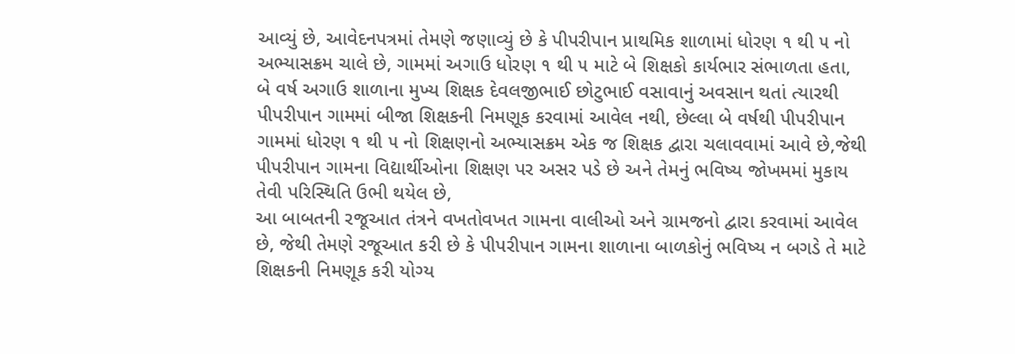આવ્યું છે, આવેદનપત્રમાં તેમણે જણાવ્યું છે કે પીપરીપાન પ્રાથમિક શાળામાં ધોરણ ૧ થી ૫ નો અભ્યાસક્રમ ચાલે છે, ગામમાં અગાઉ ધોરણ ૧ થી ૫ માટે બે શિક્ષકો કાર્યભાર સંભાળતા હતા,
બે વર્ષ અગાઉ શાળાના મુખ્ય શિક્ષક દેવલજીભાઈ છોટુભાઈ વસાવાનું અવસાન થતાં ત્યારથી પીપરીપાન ગામમાં બીજા શિક્ષકની નિમણૂક કરવામાં આવેલ નથી, છેલ્લા બે વર્ષથી પીપરીપાન ગામમાં ધોરણ ૧ થી ૫ નો શિક્ષણનો અભ્યાસક્રમ એક જ શિક્ષક દ્વારા ચલાવવામાં આવે છે,જેથી પીપરીપાન ગામના વિદ્યાર્થીઓના શિક્ષણ પર અસર પડે છે અને તેમનું ભવિષ્ય જોખમમાં મુકાય તેવી પરિસ્થિતિ ઉભી થયેલ છે,
આ બાબતની રજૂઆત તંત્રને વખતોવખત ગામના વાલીઓ અને ગ્રામજનો દ્વારા કરવામાં આવેલ છે, જેથી તેમણે રજૂઆત કરી છે કે પીપરીપાન ગામના શાળાના બાળકોનું ભવિષ્ય ન બગડે તે માટે શિક્ષકની નિમણૂક કરી યોગ્ય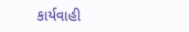કાર્યવાહી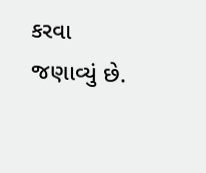કરવા જણાવ્યું છે.